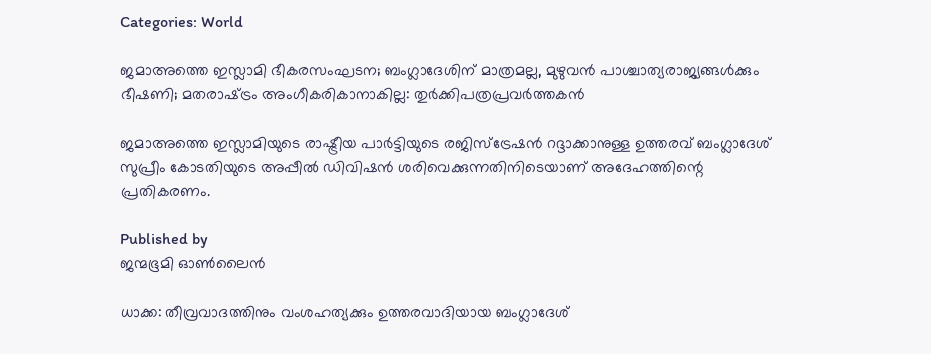Categories: World

ജമാഅത്തെ ഇസ്ലാമി ഭീകരസംഘടന; ബംഗ്ലാദേശിന് മാത്രമല്ല, മുഴുവന്‍ പാശ്ചാത്യരാജ്യങ്ങള്‍ക്കും ഭീഷണി; മതരാഷ്‌ട്രം അംഗീകരികാനാകില്ല: തുര്‍ക്കിപത്രപ്രവര്‍ത്തകന്‍

ജമാഅത്തെ ഇസ്ലാമിയുടെ രാഷ്ട്രീയ പാര്‍ട്ടിയുടെ രജിസ്‌ട്രേഷന്‍ റദ്ദാക്കാനുള്ള ഉത്തരവ് ബംഗ്ലാദേശ് സുപ്രീം കോടതിയുടെ അപ്പീല്‍ ഡിവിഷന്‍ ശരിവെക്കുന്നതിനിടെയാണ് അദേഹത്തിന്റെ പ്രതികരണം.

Published by
ജന്മഭൂമി ഓണ്‍ലൈന്‍

ധാക്ക: തീവ്രവാദത്തിനും വംശഹത്യക്കും ഉത്തരവാദിയായ ബംഗ്ലാദേശ്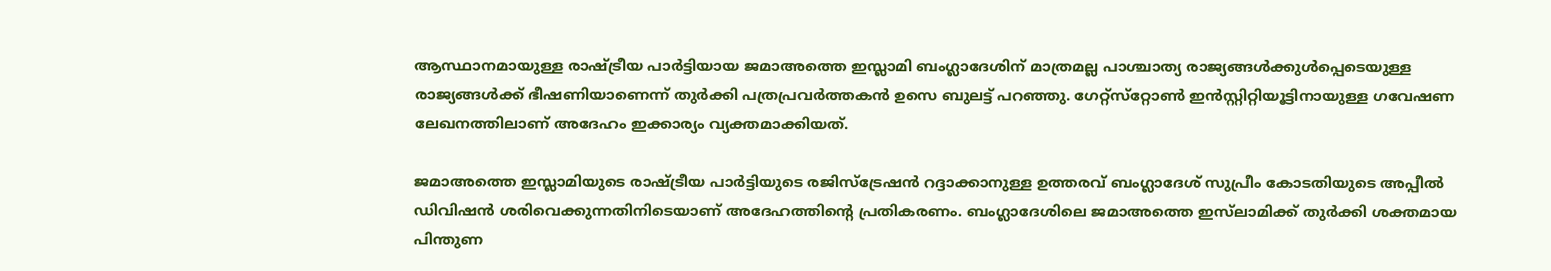ആസ്ഥാനമായുള്ള രാഷ്‌ട്രീയ പാര്‍ട്ടിയായ ജമാഅത്തെ ഇസ്ലാമി ബംഗ്ലാദേശിന് മാത്രമല്ല പാശ്ചാത്യ രാജ്യങ്ങള്‍ക്കുള്‍പ്പെടെയുള്ള രാജ്യങ്ങള്‍ക്ക് ഭീഷണിയാണെന്ന് തുര്‍ക്കി പത്രപ്രവര്‍ത്തകന്‍ ഉസെ ബുലട്ട് പറഞ്ഞു. ഗേറ്റ്‌സ്‌റ്റോണ്‍ ഇന്‍സ്റ്റിറ്റിയൂട്ടിനായുള്ള ഗവേഷണ ലേഖനത്തിലാണ് അദേഹം ഇക്കാര്യം വ്യക്തമാക്കിയത്.

ജമാഅത്തെ ഇസ്ലാമിയുടെ രാഷ്‌ട്രീയ പാര്‍ട്ടിയുടെ രജിസ്‌ട്രേഷന്‍ റദ്ദാക്കാനുള്ള ഉത്തരവ് ബംഗ്ലാദേശ് സുപ്രീം കോടതിയുടെ അപ്പീല്‍ ഡിവിഷന്‍ ശരിവെക്കുന്നതിനിടെയാണ് അദേഹത്തിന്റെ പ്രതികരണം. ബംഗ്ലാദേശിലെ ജമാഅത്തെ ഇസ്‌ലാമിക്ക് തുര്‍ക്കി ശക്തമായ പിന്തുണ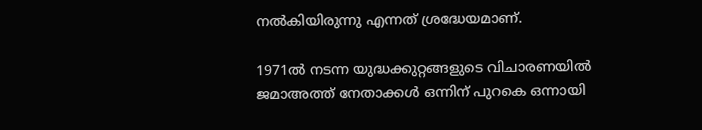നല്‍കിയിരുന്നു എന്നത് ശ്രദ്ധേയമാണ്.

1971ല്‍ നടന്ന യുദ്ധക്കുറ്റങ്ങളുടെ വിചാരണയില്‍ ജമാഅത്ത് നേതാക്കള്‍ ഒന്നിന് പുറകെ ഒന്നായി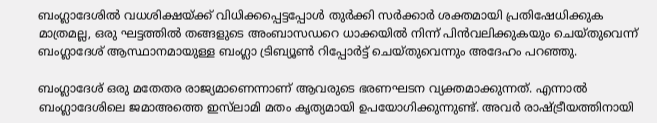ബംഗ്ലാദേശില്‍ വധശിക്ഷയ്‌ക്ക് വിധിക്കപ്പെട്ടപ്പോള്‍ തുര്‍ക്കി സര്‍ക്കാര്‍ ശക്തമായി പ്രതിഷേധിക്കുക മാത്രമല്ല, ഒരു ഘട്ടത്തില്‍ തങ്ങളുടെ അംബാസഡറെ ധാക്കയില്‍ നിന്ന് പിന്‍വലിക്കുകയും ചെയ്തുവെന്ന് ബംഗ്ലാദേശ് ആസ്ഥാനമായുള്ള ബംഗ്ലാ ട്രിബ്യൂണ്‍ റിപ്പോര്‍ട്ട് ചെയ്തുവെന്നും അദേഹം പറഞ്ഞു.

ബംഗ്ലാദേശ് ഒരു മതേതര രാജ്യമാണെന്നാണ് ആവരുടെ ഭരണഘടന വ്യക്തമാക്കുന്നത്. എന്നാല്‍ ബംഗ്ലാദേശിലെ ജമാഅത്തെ ഇസ്‌ലാമി മതം കൃത്യമായി ഉപയോഗിക്കുന്നുണ്ട്. അവര്‍ രാഷ്‌ട്രീയത്തിനായി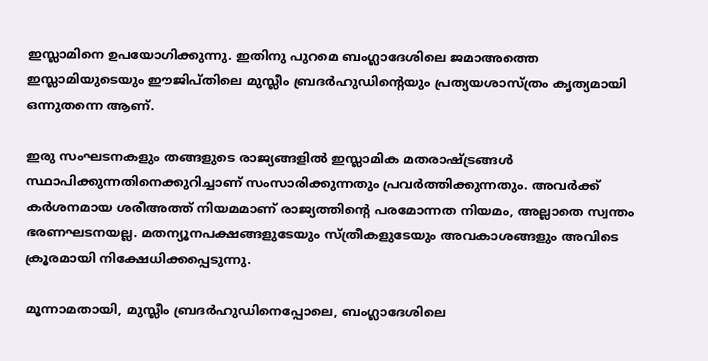ഇസ്ലാമിനെ ഉപയോഗിക്കുന്നു. ഇതിനു പുറമെ ബംഗ്ലാദേശിലെ ജമാഅത്തെ ഇസ്ലാമിയുടെയും ഈജിപ്തിലെ മുസ്ലീം ബ്രദര്‍ഹുഡിന്റെയും പ്രത്യയശാസ്ത്രം കൃത്യമായി ഒന്നുതന്നെ ആണ്.

ഇരു സംഘടനകളും തങ്ങളുടെ രാജ്യങ്ങളില്‍ ഇസ്ലാമിക മതരാഷ്‌ട്രങ്ങള്‍ സ്ഥാപിക്കുന്നതിനെക്കുറിച്ചാണ് സംസാരിക്കുന്നതും പ്രവര്‍ത്തിക്കുന്നതും. അവര്‍ക്ക് കര്‍ശനമായ ശരീഅത്ത് നിയമമാണ് രാജ്യത്തിന്റെ പരമോന്നത നിയമം, അല്ലാതെ സ്വന്തം ഭരണഘടനയല്ല. മതന്യൂനപക്ഷങ്ങളുടേയും സ്ത്രീകളുടേയും അവകാശങ്ങളും അവിടെ ക്രൂരമായി നിക്ഷേധിക്കപ്പെടുന്നു.

മൂന്നാമതായി, മുസ്ലീം ബ്രദര്‍ഹുഡിനെപ്പോലെ, ബംഗ്ലാദേശിലെ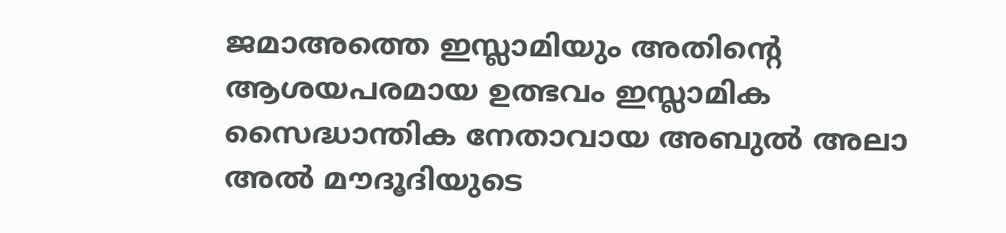ജമാഅത്തെ ഇസ്ലാമിയും അതിന്റെ ആശയപരമായ ഉത്ഭവം ഇസ്ലാമിക സൈദ്ധാന്തിക നേതാവായ അബുല്‍ അലാ അല്‍ മൗദൂദിയുടെ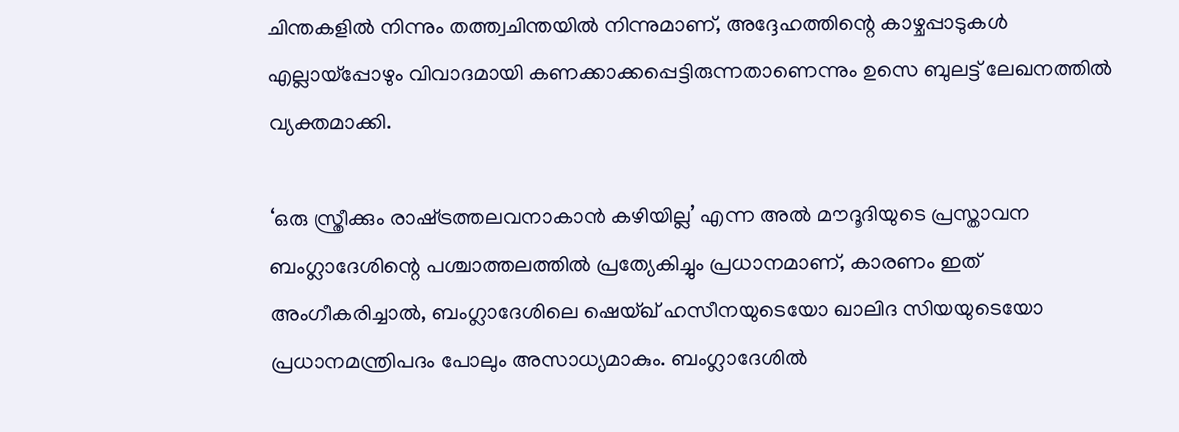ചിന്തകളില്‍ നിന്നും തത്ത്വചിന്തയില്‍ നിന്നുമാണ്, അദ്ദേഹത്തിന്റെ കാഴ്ചപ്പാടുകള്‍ എല്ലായ്‌പ്പോഴും വിവാദമായി കണക്കാക്കപ്പെട്ടിരുന്നതാണെന്നും ഉസെ ബുലട്ട് ലേഖനത്തില്‍ വ്യക്തമാക്കി.

‘ഒരു സ്ത്രീക്കും രാഷ്‌ട്രത്തലവനാകാന്‍ കഴിയില്ല’ എന്ന അല്‍ മൗദൂദിയുടെ പ്രസ്താവന ബംഗ്ലാദേശിന്റെ പശ്ചാത്തലത്തില്‍ പ്രത്യേകിച്ചും പ്രധാനമാണ്, കാരണം ഇത് അംഗീകരിച്ചാല്‍, ബംഗ്ലാദേശിലെ ഷെയ്ഖ് ഹസീനയുടെയോ ഖാലിദ സിയയുടെയോ പ്രധാനമന്ത്രിപദം പോലും അസാധ്യമാകും. ബംഗ്ലാദേശില്‍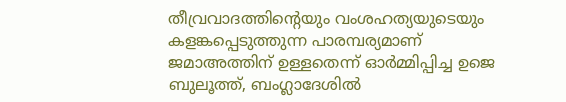തീവ്രവാദത്തിന്റെയും വംശഹത്യയുടെയും കളങ്കപ്പെടുത്തുന്ന പാരമ്പര്യമാണ് ജമാഅത്തിന് ഉള്ളതെന്ന് ഓര്‍മ്മിപ്പിച്ച ഉജെ ബുലൂത്ത്, ബംഗ്ലാദേശില്‍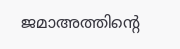ജമാഅത്തിന്റെ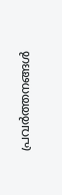പ്രവര്‍ത്തനങ്ങള്‍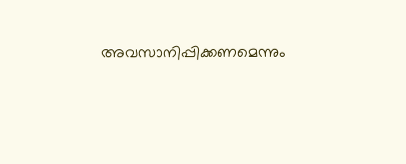അവസാനിപ്പിക്കണമെന്നും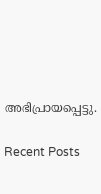അഭിപ്രായപ്പെട്ടു.

Recent Posts